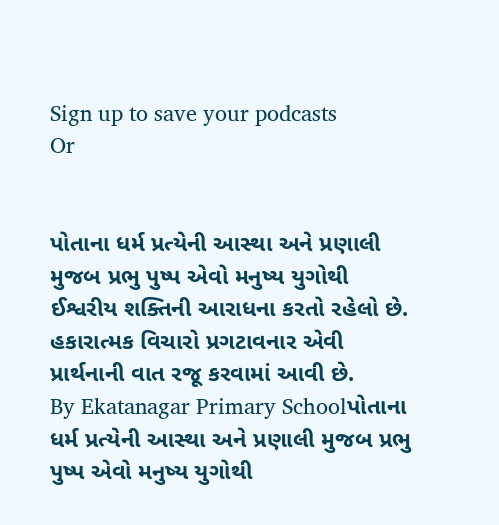Sign up to save your podcasts
Or


પોતાના ધર્મ પ્રત્યેની આસ્થા અને પ્રણાલી મુજબ પ્રભુ પુષ્પ એવો મનુષ્ય યુગોથી ઈશ્વરીય શક્તિની આરાધના કરતો રહેલો છે. હકારાત્મક વિચારો પ્રગટાવનાર એવી પ્રાર્થનાની વાત રજૂ કરવામાં આવી છે.
By Ekatanagar Primary Schoolપોતાના ધર્મ પ્રત્યેની આસ્થા અને પ્રણાલી મુજબ પ્રભુ પુષ્પ એવો મનુષ્ય યુગોથી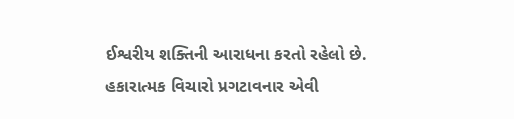ઈશ્વરીય શક્તિની આરાધના કરતો રહેલો છે. હકારાત્મક વિચારો પ્રગટાવનાર એવી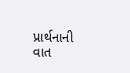પ્રાર્થનાની વાત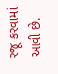રજૂ કરવામાં આવી છે.